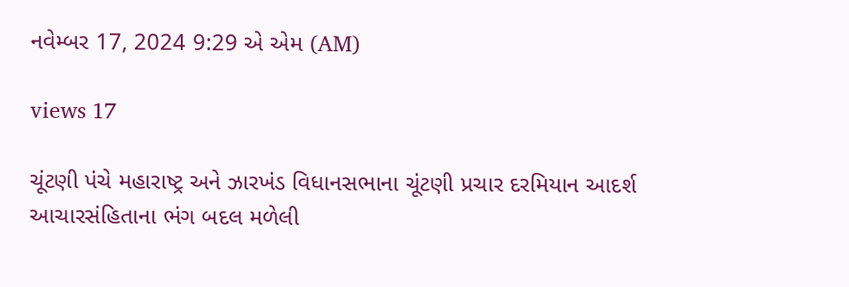નવેમ્બર 17, 2024 9:29 એ એમ (AM)

views 17

ચૂંટણી પંચે મહારાષ્ટ્ર અને ઝારખંડ વિધાનસભાના ચૂંટણી પ્રચાર દરમિયાન આદર્શ આચારસંહિતાના ભંગ બદલ મળેલી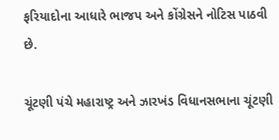ફરિયાદોના આધારે ભાજપ અને કોંગ્રેસને નોટિસ પાઠવી છે.

ચૂંટણી પંચે મહારાષ્ટ્ર અને ઝારખંડ વિધાનસભાના ચૂંટણી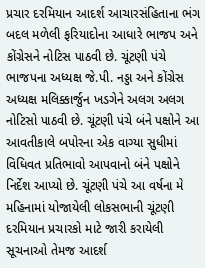પ્રચાર દરમિયાન આદર્શ આચારસંહિતાના ભંગ બદલ મળેલી ફરિયાદોના આધારે ભાજપ અને કોંગ્રેસને નોટિસ પાઠવી છે. ચૂંટણી પંચે ભાજપના અધ્યક્ષ જે.પી. નડ્ડા અને કોંગ્રેસ અધ્યક્ષ મલિક્કાર્જુન ખડગેને અલગ અલગ નોટિસો પાઠવી છે. ચૂંટણી પંચે બંને પક્ષોને આ આવતીકાલે બપોરના એક વાગ્યા સુધીમાં વિધિવત પ્રતિભાવો આપવાનો બંને પક્ષોને નિર્દેશ આપ્યો છે. ચૂંટણી પંચે આ વર્ષના મે મહિનામાં યોજાયેલી લોકસભાની ચૂંટણી દરમિયાન પ્રચારકો માટે જારી કરાયેલી સૂચનાઓ તેમજ આદર્શ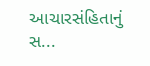આચારસંહિતાનું સ...